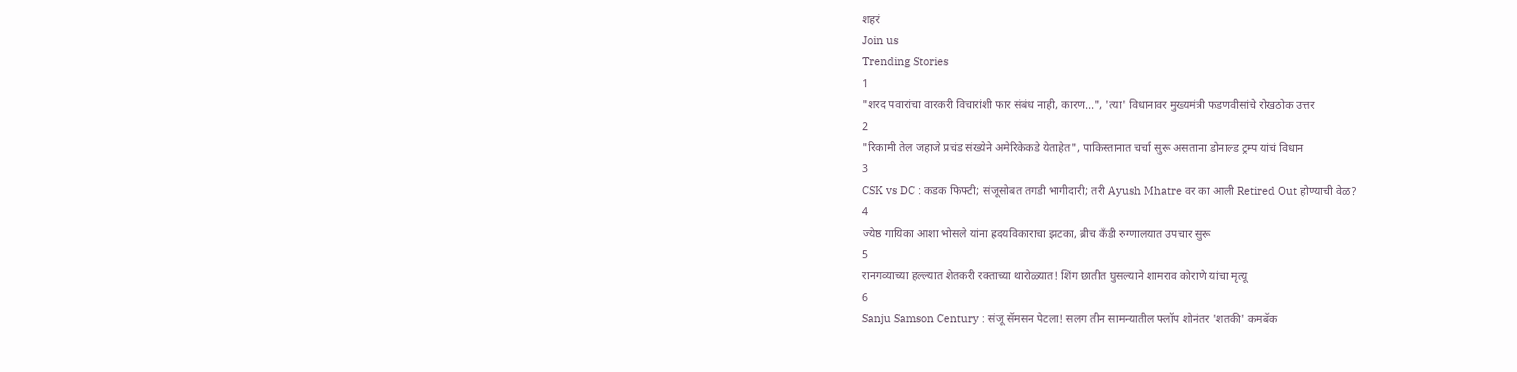शहरं
Join us
Trending Stories
1
"शरद पवारांचा वारकरी विचारांशी फार संबंध नाही, कारण...", 'त्या' विधानावर मुख्यमंत्री फडणवीसांचे रोखठोक उत्तर
2
"रिकामी तेल जहाजे प्रचंड संख्येने अमेरिकेकडे येताहेत", पाकिस्तानात चर्चा सुरू असताना डोनाल्ड ट्रम्प यांचं विधान
3
CSK vs DC : कडक फिफ्टी; संजूसोबत तगडी भागीदारी; तरी Ayush Mhatre वर का आली Retired Out होण्याची वेळ?
4
ज्येष्ठ गायिका आशा भोसले यांना ह्रदयविकाराचा झटका, ब्रीच कँडी रुग्णालयात उपचार सुरू
5
रानगव्याच्या हल्ल्यात शेतकरी रक्ताच्या थारोळ्यात! शिंग छातीत घुसल्याने शामराव कोराणे यांचा मृत्यू
6
Sanju Samson Century : संजू सॅमसन पेटला! सलग तीन सामन्यातील फ्लॉप शोनंतर 'शतकी' कमबॅक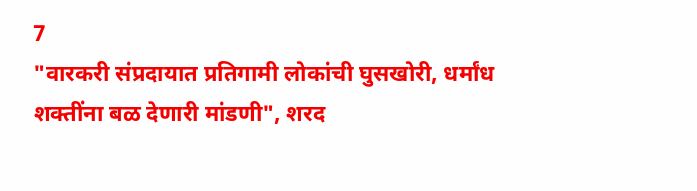7
"वारकरी संप्रदायात प्रतिगामी लोकांची घुसखोरी, धर्मांध शक्तींना बळ देणारी मांडणी", शरद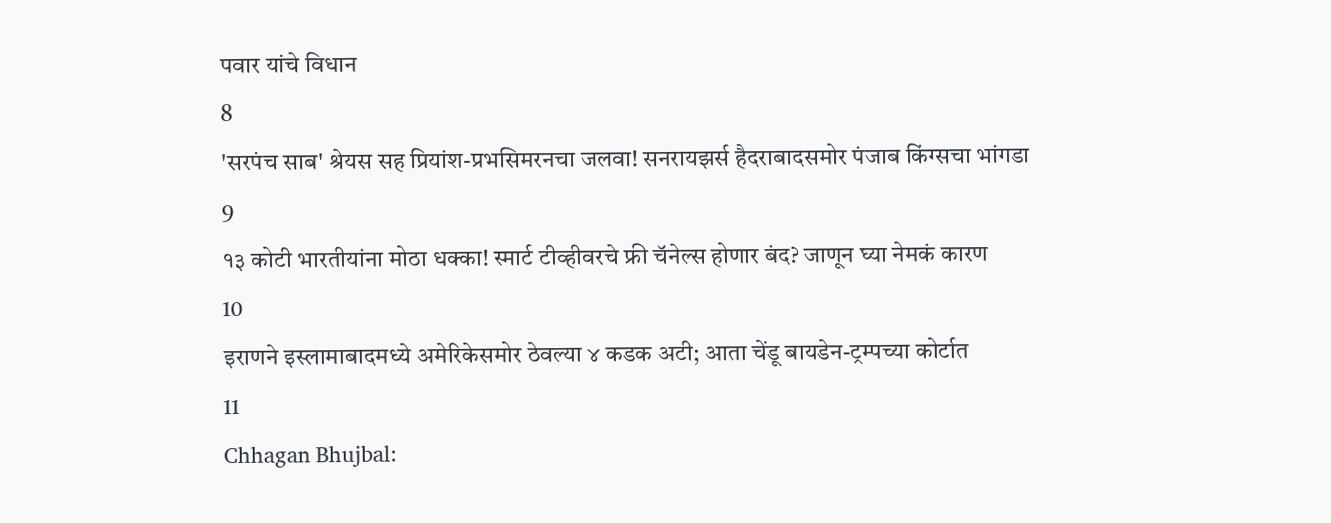पवार यांचे विधान
8
'सरपंच साब' श्रेयस सह प्रियांश-प्रभसिमरनचा जलवा! सनरायझर्स हैदराबादसमोर पंजाब किंग्सचा भांगडा
9
१३ कोटी भारतीयांना मोठा धक्का! स्मार्ट टीव्हीवरचे फ्री चॅनेल्स होणार बंद? जाणून घ्या नेमकं कारण
10
इराणने इस्लामाबादमध्ये अमेरिकेसमोर ठेवल्या ४ कडक अटी; आता चेंडू बायडेन-ट्रम्पच्या कोर्टात
11
Chhagan Bhujbal: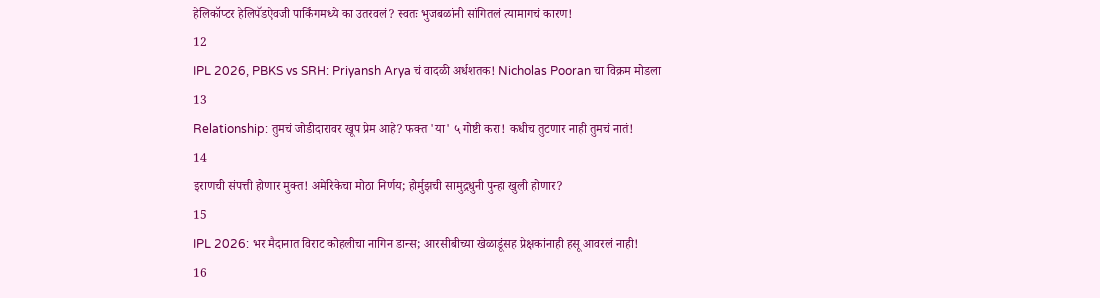हेलिकॉप्टर हेलिपॅडऐवजी पार्किंगमध्ये का उतरवलं? स्वतः भुजबळांनी सांगितलं त्यामागचं कारण!
12
IPL 2026, PBKS vs SRH: Priyansh Arya चं वादळी अर्धशतक! Nicholas Pooran चा विक्रम मोडला
13
Relationship: तुमचं जोडीदारावर खूप प्रेम आहे? फक्त 'या' ५ गोष्टी करा! कधीच तुटणार नाही तुमचं नातं!
14
इराणची संपत्ती होणार मुक्त! अमेरिकेचा मोठा निर्णय; होर्मुझची सामुद्रधुनी पुन्हा खुली होणार?
15
IPL 2026: भर मैदानात विराट कोहलीचा नागिन डान्स; आरसीबीच्या खेळाडूंसह प्रेक्षकांनाही हसू आवरलं नाही!
16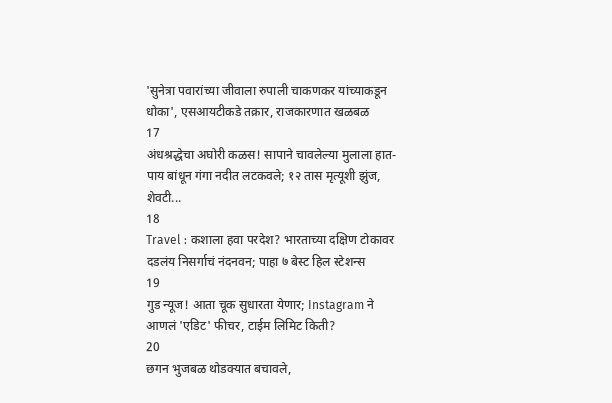'सुनेत्रा पवारांच्या जीवाला रुपाली चाकणकर यांच्याकडून धोका', एसआयटीकडे तक्रार, राजकारणात खळबळ
17
अंधश्रद्धेचा अघोरी कळस! सापाने चावलेल्या मुलाला हात-पाय बांधून गंगा नदीत लटकवले; १२ तास मृत्यूशी झुंज, शेवटी...
18
Travel : कशाला हवा परदेश? भारताच्या दक्षिण टोकावर दडलंय निसर्गाचं नंदनवन; पाहा ७ बेस्ट हिल स्टेशन्स
19
गुड न्यूज! आता चूक सुधारता येणार; Instagram ने आणलं 'एडिट' फीचर, टाईम लिमिट किती?
20
छगन भुजबळ थोडक्यात बचावले,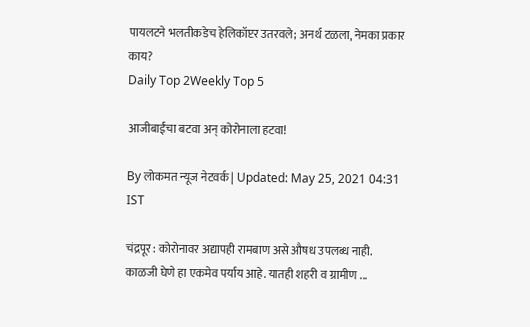पायलटने भलतीकडेच हेलिकॉप्टर उतरवले; अनर्थ टळला, नेमका प्रकार काय?
Daily Top 2Weekly Top 5

आजीबाईंचा बटवा अन् कोरोनाला हटवा!

By लोकमत न्यूज नेटवर्क | Updated: May 25, 2021 04:31 IST

चंद्रपूर : कोरोनावर अद्यापही रामबाण असे औषध उपलब्ध नाही. काळजी घेणे हा एकमेव पर्याय आहे. यातही शहरी व ग्रामीण ...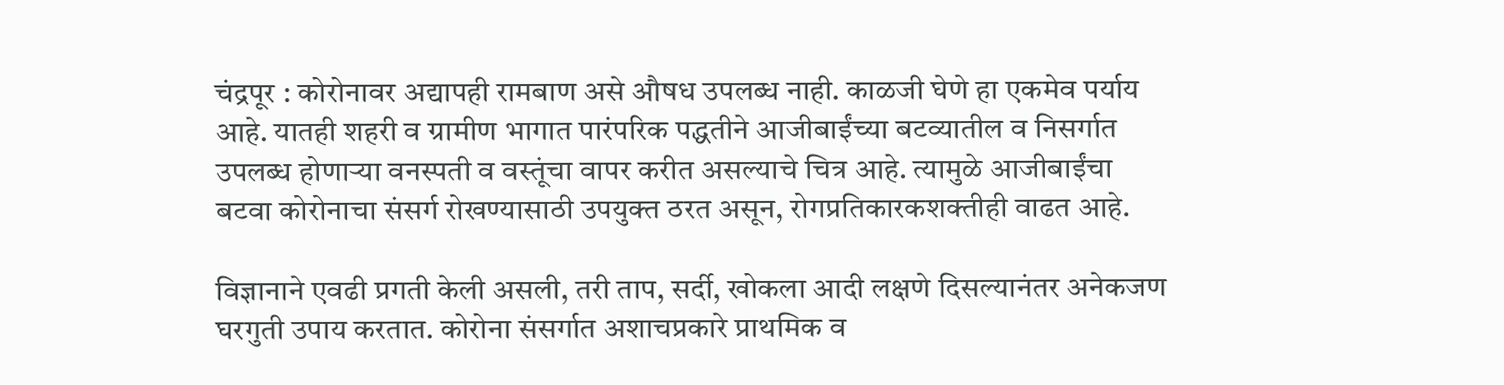चंद्रपूर : कोरोनावर अद्यापही रामबाण असे औषध उपलब्ध नाही. काळजी घेणे हा एकमेव पर्याय आहे. यातही शहरी व ग्रामीण भागात पारंपरिक पद्धतीने आजीबाईंच्या बटव्यातील व निसर्गात उपलब्ध होणाऱ्या वनस्पती व वस्तूंचा वापर करीत असल्याचे चित्र आहे. त्यामुळे आजीबाईंचा बटवा कोरोनाचा संसर्ग रोखण्यासाठी उपयुक्त ठरत असून, रोगप्रतिकारकशक्तीही वाढत आहे.

विज्ञानाने एवढी प्रगती केली असली, तरी ताप, सर्दी, खोकला आदी लक्षणे दिसल्यानंतर अनेकजण घरगुती उपाय करतात. कोरोना संसर्गात अशाचप्रकारे प्राथमिक व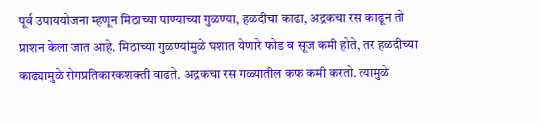पूर्व उपाययोजना म्हणून मिठाच्या पाण्याच्या गुळण्या, हळदीचा काढा, अद्रकचा रस काढून तो प्राशन केला जात आहे. मिठाच्या गुळण्यांमुळे घशात येणारे फोड व सूज कमी होते, तर हळदीच्या काढ्यामुळे रोगप्रतिकारकशक्ती वाढते. अद्रकचा रस गळ्यातील कफ कमी करतो. त्यामुळे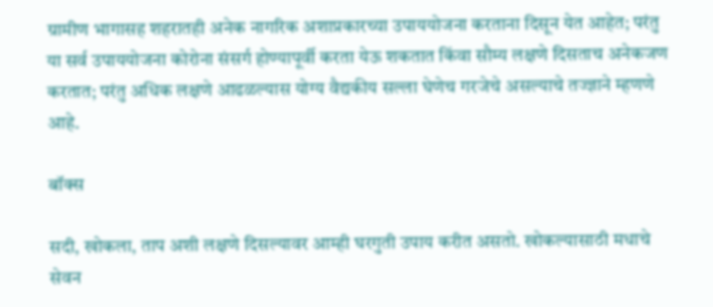ग्रामीण भागासह शहरातही अनेक नागरिक अशाप्रकारच्या उपाययोजना करताना दिसून येत आहेत; परंतु या सर्व उपाययोजना कोरोना संसर्ग होण्यापूर्वी करता येऊ शकतात किंवा सौम्य लक्षणे दिसताच अनेकजण करतात; परंतु अधिक लक्षणे आढळल्यास योग्य वैद्यकीय सल्ला घेणेच गरजेचे असल्याचे तज्ज्ञाने म्हणणे आहे.

बॉक्स

सदी, खोकला, ताप अशी लक्षणे दिसल्यावर आम्ही घरगुती उपाय करीत असतो. खोकल्यासाठी मधाचे सेवन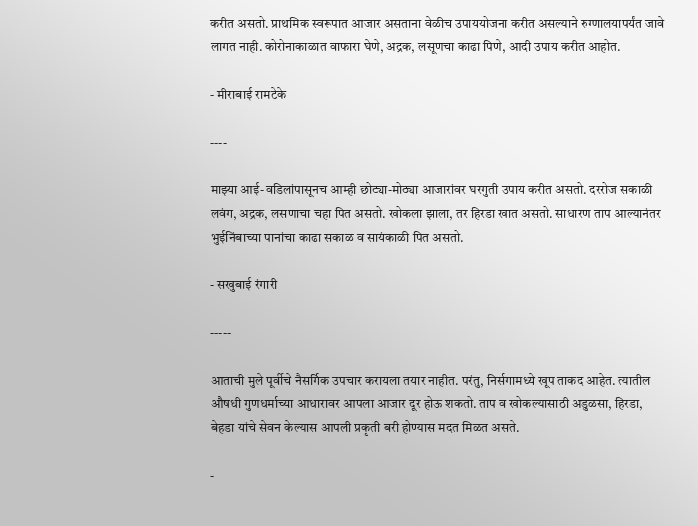करीत असतो. प्राथमिक स्वरूपात आजार असताना वेळीच उपाययोजना करीत असल्याने रुग्णालयापर्यंत जावे लागत नाही. कोरोनाकाळात वाफारा घेणे, अद्रक, लसूणचा काढा पिणे, आदी उपाय करीत आहोत.

- मीराबाई रामटेके

----

माझ्या आई-वडिलांपासूनच आम्ही छोट्या-मोठ्या आजारांवर घरगुती उपाय करीत असतो. दररोज सकाळी लवंग, अद्रक, लसणाचा चहा पित असतो. खोकला झाला, तर हिरडा खात असतो. साधारण ताप आल्यानंतर भुईनिंबाच्या पानांचा काढा सकाळ व सायंकाळी पित असतो.

- सखुबाई रंगारी

-----

आताची मुले पूर्वीचे नैसर्गिक उपचार करायला तयार नाहीत. परंतु, निर्सगामध्ये खूप ताकद आहेत. त्यातील औषधी गुणधर्माच्या आधारावर आपला आजार दूर होऊ शकतो. ताप व खोकल्यासाठी अडुळसा, हिरडा, बेहडा यांचे सेवन केल्यास आपली प्रकृती बरी होण्यास मदत मिळत असते.

-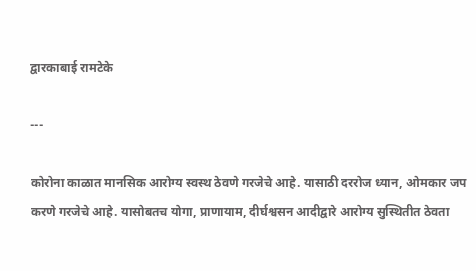द्वारकाबाई रामटेके

---

कोरोना काळात मानसिक आरोग्य स्वस्थ ठेवणे गरजेचे आहे. यासाठी दररोज ध्यान, ओमकार जप करणे गरजेचे आहे. यासोबतच योगा, प्राणायाम, दीर्घश्वसन आदीद्वारे आरोग्य सुस्थितीत ठेवता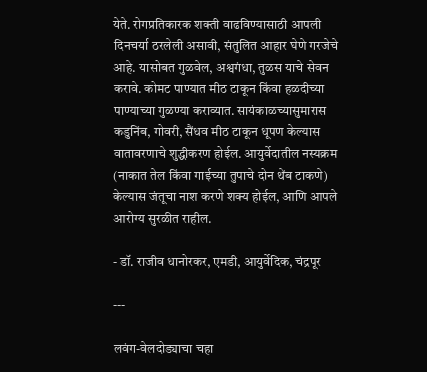येते. रोगप्रतिकारक शक्ती वाढविण्यासाठी आपली दिनचर्या ठरलेली असावी, संतुलित आहार घेणे गरजेचे आहे. यासोबत गुळवेल, अश्वगंधा, तुळस याचे सेवन करावे. कोमट पाण्यात मीठ टाकून किंवा हळदीच्या पाण्याच्या गुळण्या कराव्यात. सायंकाळच्यासुमारास कडुनिंब, गोवरी, सैंधव मीठ टाकून धूपण केल्यास वातावरणाचे शुद्धीकरण होईल. आयुर्वेदातील नस्यक्रम (नाकात तेल किंवा गाईच्या तुपाचे दोन थेंब टाकणे) केल्यास जंतूचा नाश करणे शक्य होईल, आणि आपले आरोग्य सुरळीत राहील.

- डॉ. राजीव धानोरकर, एमडी, आयुर्वेदिक, चंद्रपूर

---

लवंग-वेलदोड्याचा चहा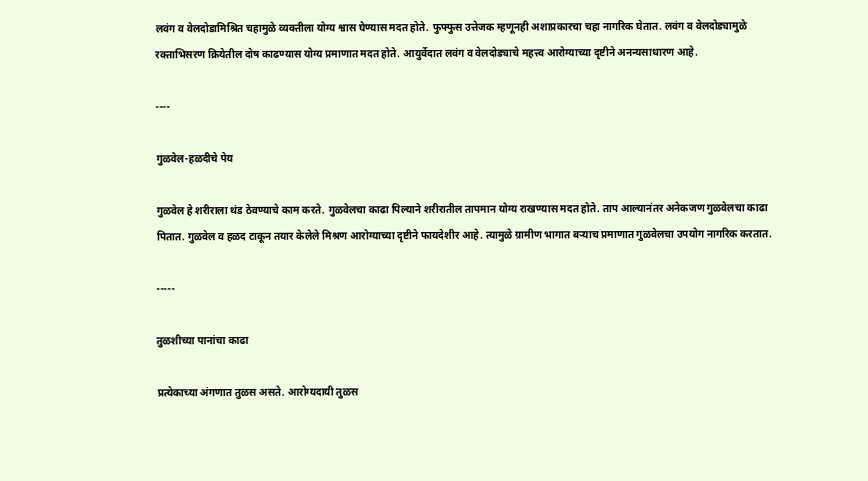लवंग व वेलदोडामिश्रित चहामुळे व्यक्तीला योग्य श्वास घेण्यास मदत होते. फुफ्फुस उत्तेजक म्हणूनही अशाप्रकारचा चहा नागरिक घेतात. लवंग व वेलदोड्यामुळे रक्ताभिसरण क्रियेतील दोष काढण्यास योग्य प्रमाणात मदत होते. आयुर्वेदात लवंग व वेलदोड्याचे महत्त्व आरोग्याच्या दृष्टीने अनन्यसाधारण आहे.

----

गुळवेल-हळदीचे पेय

गुळवेल हे शरीराला थंड ठेवण्याचे काम करते. गुळवेलचा काढा पिल्याने शरीरातील तापमान योग्य राखण्यास मदत होते. ताप आल्यानंतर अनेकजण गुळवेलचा काढा पितात. गुळवेल व हळद टाकून तयार केलेले मिश्रण आरोग्याच्या दृष्टीने फायदेशीर आहे. त्यामुळे ग्रामीण भागात बऱ्याच प्रमाणात गुळवेलचा उपयोग नागरिक करतात.

-----

तुळशीच्या पानांचा काढा

प्रत्येकाच्या अंगणात तुळस असते. आरोग्यदायी तुळस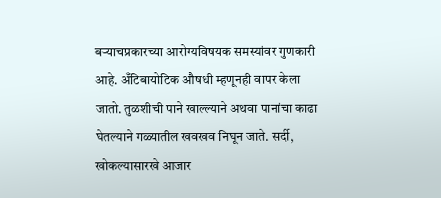बऱ्याचप्रकारच्या आरोग्यविषयक समस्यांवर गुणकारी आहे. अँटिबायोटिक औषधी म्हणूनही वापर केला जातो. तुळशीची पाने खाल्ल्याने अथवा पानांचा काढा घेतल्याने गळ्यातील खवखव निघून जाते. सर्दी, खोकल्यासारखे आजार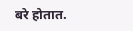बरे होतात.